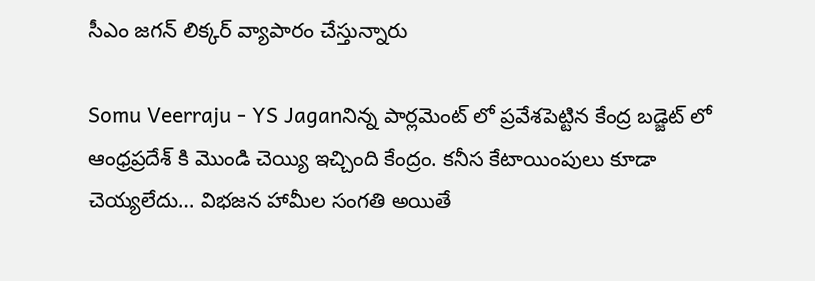సీఎం జగన్ లిక్కర్ వ్యాపారం చేస్తున్నారు

Somu Veerraju - YS Jaganనిన్న పార్లమెంట్ లో ప్రవేశపెట్టిన కేంద్ర బడ్జెట్ లో ఆంధ్రప్రదేశ్ కి మొండి చెయ్యి ఇచ్చింది కేంద్రం. కనీస కేటాయింపులు కూడా చెయ్యలేదు… విభజన హామీల సంగతి అయితే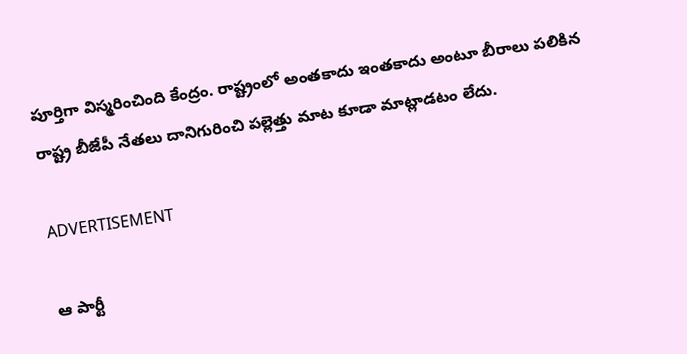పూర్తిగా విస్మరించింది కేంద్రం. రాష్ట్రంలో అంతకాదు ఇంతకాదు అంటూ బీరాలు పలికిన రాష్ట్ర బీజేపీ నేతలు దానిగురించి పల్లెత్తు మాట కూడా మాట్లాడటం లేదు.

ADVERTISEMENT

ఆ పార్టీ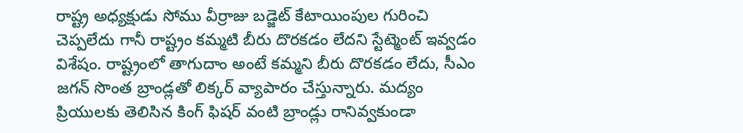రాష్ట్ర అధ్యక్షుడు సోము వీర్రాజు బడ్జెట్ కేటాయింపుల గురించి చెప్పలేదు గానీ రాష్ట్రం కమ్మటి బీరు దొరకడం లేదని స్టేట్మెంట్ ఇవ్వడం విశేషం. రాష్ట్రంలో తాగుదాం అంటే కమ్మని బీరు దొరకడం లేదు, సీఎం జగన్ సొంత బ్రాండ్లతో లిక్కర్ వ్యాపారం చేస్తున్నారు. మద్యం ప్రియులకు తెలిసిన కింగ్ ఫిషర్ వంటి బ్రాండ్లు రానివ్వకుండా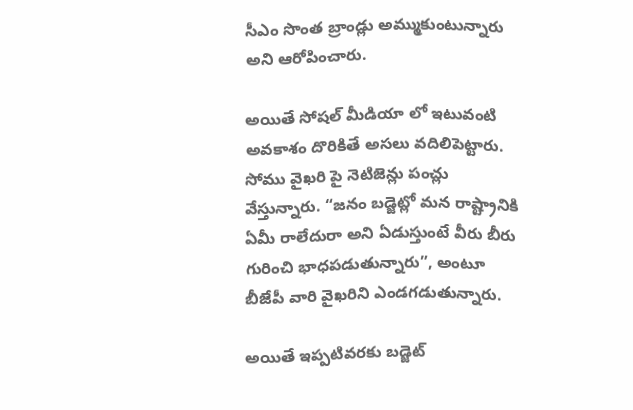సీఎం సొంత బ్రాండ్లు అమ్ముకుంటున్నారు అని ఆరోపించారు.

అయితే సోషల్ మీడియా లో ఇటువంటి అవకాశం దొరికితే అసలు వదిలిపెట్టారు. సోము వైఖరి పై నెటిజెన్లు పంచ్లు వేస్తున్నారు. “జనం బడ్జెట్లో మన రాష్ట్రానికి ఏమీ రాలేదురా అని ఏడుస్తుంటే వీరు బీరు గురించి భాధపడుతున్నారు”, అంటూ బీజేపీ వారి వైఖరిని ఎండగడుతున్నారు.

అయితే ఇప్పటివరకు బడ్జెట్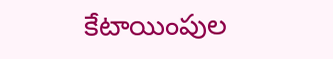కేటాయింపుల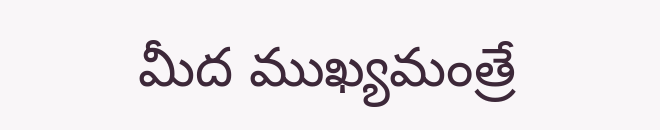మీద ముఖ్యమంత్రే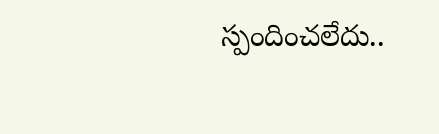స్పందించలేదు..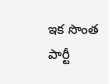ఇక సొంత పార్టీ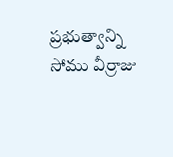ప్రభుత్వాన్ని సోము వీర్రాజు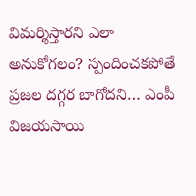విమర్శిస్తారని ఎలా అనుకోగలం? స్పందించకపోతే ప్రజల దగ్గర బాగోదని… ఎంపీ విజయసాయి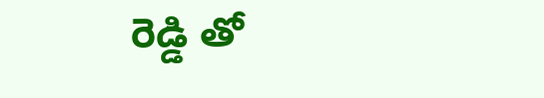రెడ్డి తో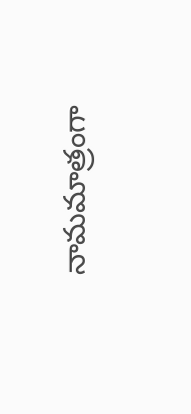నామమాత్రంగా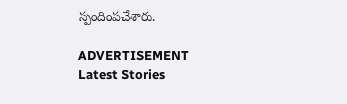స్పందింపచేశారు.

ADVERTISEMENT
Latest Stories